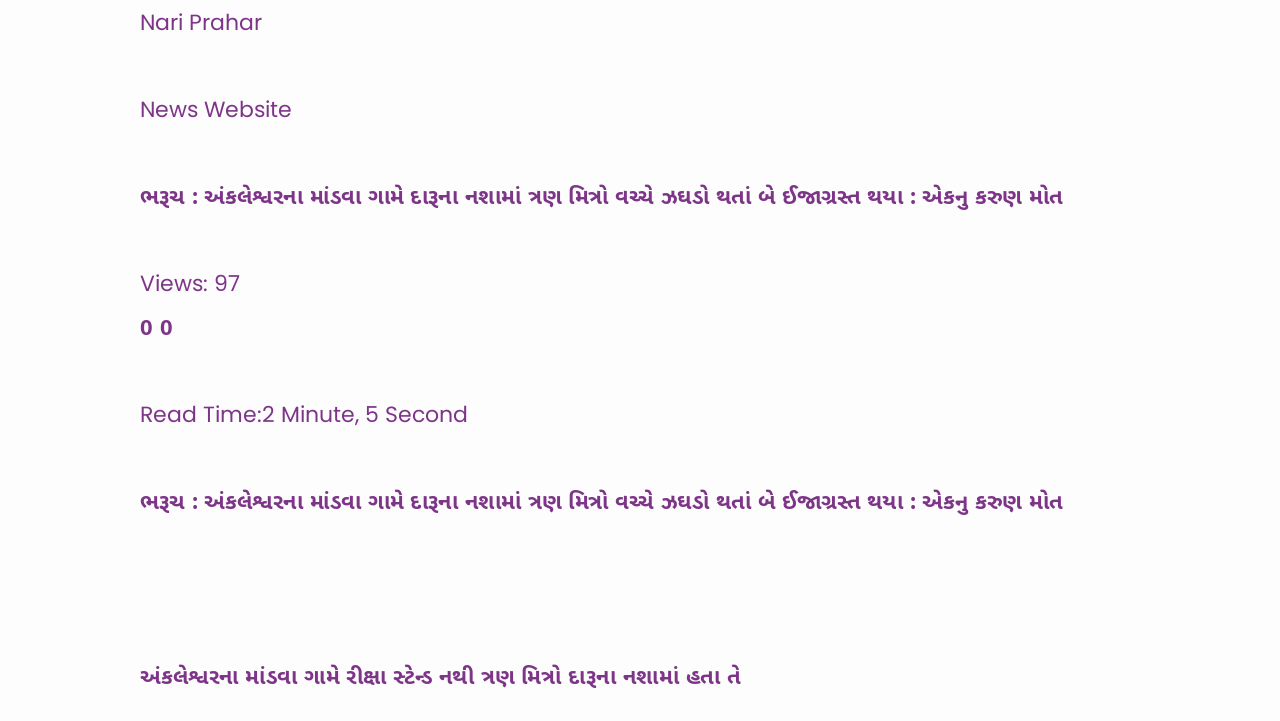Nari Prahar

News Website

ભરૂચ : અંકલેશ્વરના માંડવા ગામે દારૂના નશામાં ત્રણ મિત્રો વચ્ચે ઝઘડો થતાં બે ઈજાગ્રસ્ત થયા : એકનુ કરુણ મોત

Views: 97
0 0

Read Time:2 Minute, 5 Second

ભરૂચ : અંકલેશ્વરના માંડવા ગામે દારૂના નશામાં ત્રણ મિત્રો વચ્ચે ઝઘડો થતાં બે ઈજાગ્રસ્ત થયા : એકનુ કરુણ મોત



અંકલેશ્વરના માંડવા ગામે રીક્ષા સ્ટેન્ડ નથી ત્રણ મિત્રો દારૂના નશામાં હતા તે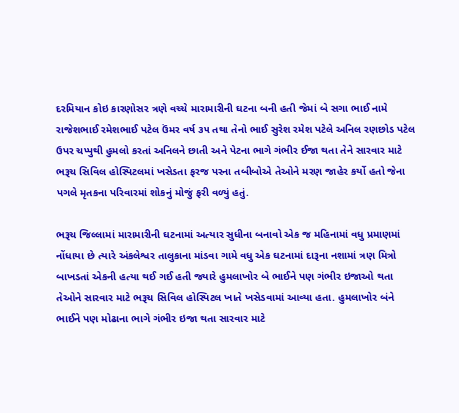દરમિયાન કોઇ કારણોસર ત્રણે વચ્ચે મારામારીની ઘટના બની હતી જેમાં બે સગા ભાઈ નામે રાજેશભાઈ રમેશભાઈ પટેલ ઉંમર વર્ષ ૩૫ તથા તેનો ભાઈ સુરેશ રમેશ પટેલે અનિલ રણછોડ પટેલ ઉપર ચપ્પુથી હુમલો કરતાં અનિલને છાતી અને પેટના ભાગે ગંભીર ઈજા થતા તેને સારવાર માટે ભરૂચ સિવિલ હોસ્પિટલમાં ખસેડતા ફરજ પરના તબીબોએ તેઓને મરણ જાહેર કર્યો હતો જેના પગલે મૃતકના પરિવારમાં શોકનું મોજું ફરી વળ્યું હતું.

ભરૂચ જિલ્લામાં મારામારીની ઘટનામાં અત્યાર સુધીના બનાવો એક જ મહિનામાં વધુ પ્રમાણમાં નોંધાયા છે ત્યારે અંકલેશ્વર તાલુકાના માંડવા ગામે વધુ એક ઘટનામાં દારૂના નશામાં ત્રણ મિત્રો બાખડતાં એકની હત્યા થઈ ગઈ હતી જ્યારે હુમલાખોર બે ભાઈને પણ ગંભીર ઇજાઓ થતા તેઓને સારવાર માટે ભરૂચ સિવિલ હોસ્પિટલ ખાતે ખસેડવામાં આવ્યા હતા. હુમલાખોર બંને ભાઈને પણ મોઢાના ભાગે ગંભીર ઇજા થતા સારવાર માટે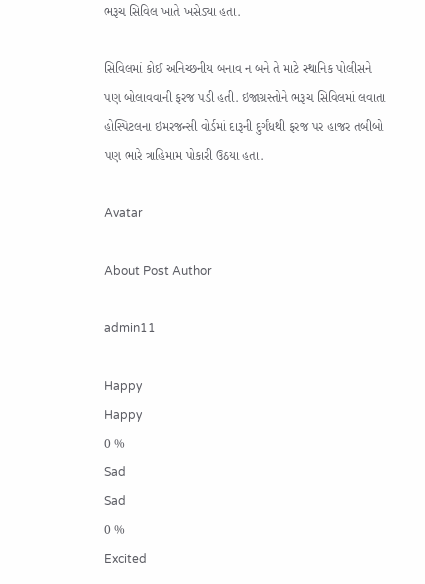ભરૂચ સિવિલ ખાતે ખસેડ્યા હતા.

સિવિલમાં કોઈ અનિચ્છનીય બનાવ ન બને તે માટે સ્થાનિક પોલીસને પણ બોલાવવાની ફરજ પડી હતી. ઇજાગ્રસ્તોને ભરૂચ સિવિલમાં લવાતા હોસ્પિટલના ઇમરજન્સી વોર્ડમાં દારૂની દુર્ગંધથી ફરજ પર હાજર તબીબો પણ ભારે ત્રાહિમામ પોકારી ઉઠયા હતા.

Avatar

About Post Author

admin11

Happy
Happy
0 %
Sad
Sad
0 %
Excited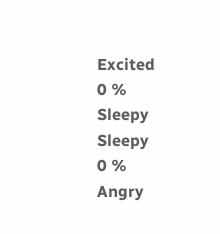Excited
0 %
Sleepy
Sleepy
0 %
Angry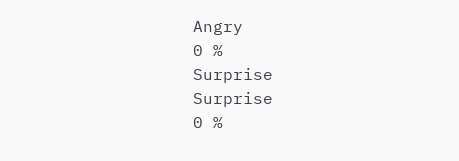Angry
0 %
Surprise
Surprise
0 %